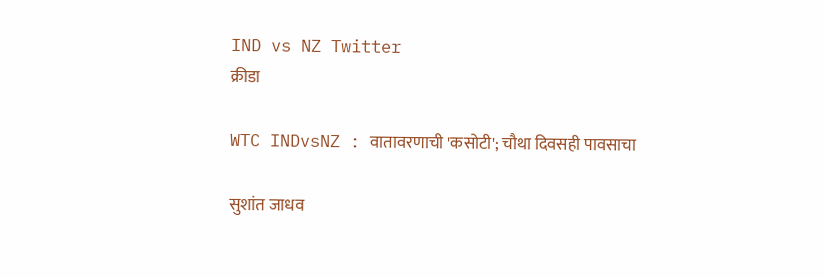IND vs NZ Twitter
क्रीडा

WTC INDvsNZ : वातावरणाची 'कसोटी'; चौथा दिवसही पावसाचा

सुशांत जाधव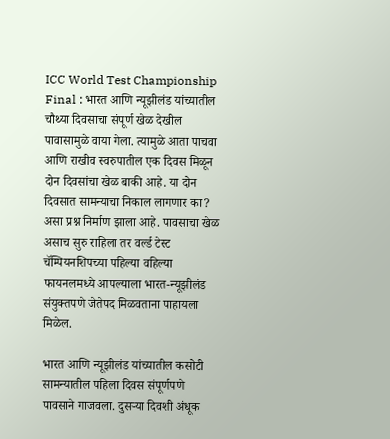ICC World Test Championship Final : भारत आणि न्यूझीलंड यांच्यातील चौथ्या दिवसाचा संपूर्ण खेळ देखील पावासामुळे वाया गेला. त्यामुळे आता पाचवा आणि राखीव स्वरुपातील एक दिवस मिळून दोन दिवसांचा खेळ बाकी आहे. या दोन दिवसात सामन्याचा निकाल लागणार का? असा प्रश्न निर्माण झाला आहे. पावसाचा खेळ असाच सुरु राहिला तर वर्ल्ड टेस्ट चॅम्पियनशिपच्या पहिल्या वहिल्या फायनलमध्ये आपल्याला भारत-न्यूझीलंड संयुक्तपणे जेतेपद मिळवताना पाहायला मिळेल.

भारत आणि न्यूझीलंड यांच्यातील कसोटी सामन्यातील पहिला दिवस संपूर्णपणे पावसाने गाजवला. दुसऱ्या दिवशी अंधूक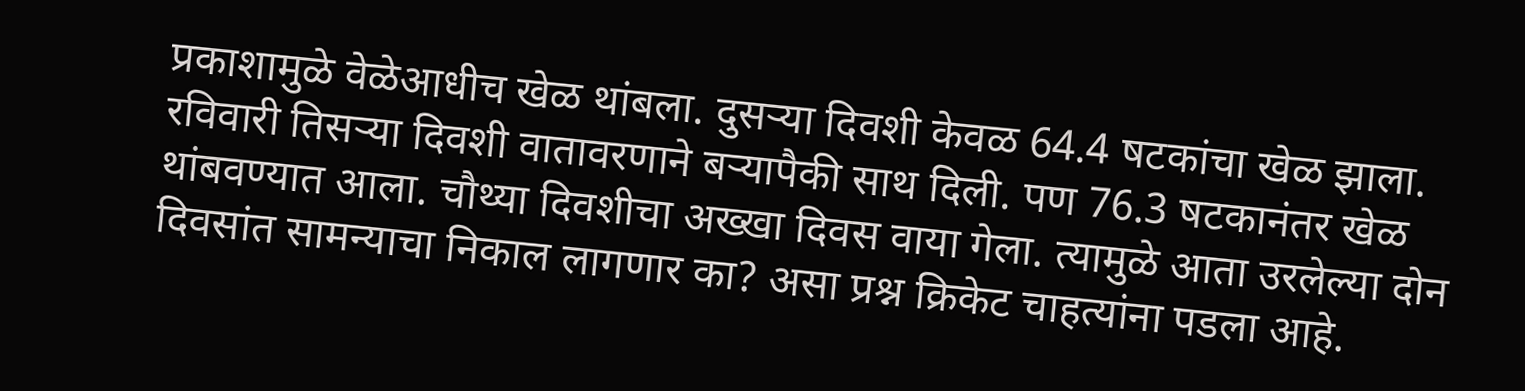प्रकाशामुळे वेळेआधीच खेळ थांबला. दुसऱ्या दिवशी केवळ 64.4 षटकांचा खेळ झाला. रविवारी तिसऱ्या दिवशी वातावरणाने बऱ्यापैकी साथ दिली. पण 76.3 षटकानंतर खेळ थांबवण्यात आला. चौथ्या दिवशीचा अख्खा दिवस वाया गेला. त्यामुळे आता उरलेल्या दोन दिवसांत सामन्याचा निकाल लागणार का? असा प्रश्न क्रिकेट चाहत्यांना पडला आहे.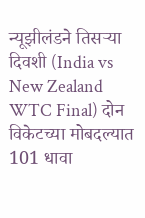न्यूझीलंडने तिसऱ्या दिवशी (India vs New Zealand WTC Final) दोन विकेटच्या मोबदल्यात 101 धावा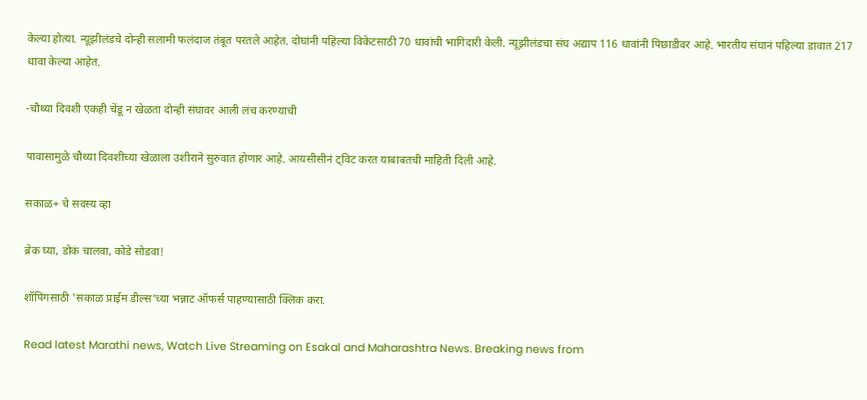केल्या होत्या. न्यूझीलंडचे दोन्ही सलामी फलंदाज तंबूत परतले आहेत. दोघांनी पहिल्या विकेटसाठी 70 धावांची भागिदारी केली. न्यूझीलंडचा संघ अद्याप 116 धावांनी पिछाडीवर आहे. भारतीय संघानं पहिल्या डावात 217 धावा केल्या आहेत.

-चौथ्या दिवशी एकही चेंडू न खेळता दोन्ही संघावर आली लंच करण्याची

पावासामुळे चौथ्या दिवशीच्या खेळाला उशीराने सुरुवात होणार आहे. आयसीसीनं ट्विट करत याबाबतची माहिती दिली आहे.

सकाळ+ चे सदस्य व्हा

ब्रेक घ्या, डोकं चालवा, कोडे सोडवा!

शॉपिंगसाठी 'सकाळ प्राईम डील्स'च्या भन्नाट ऑफर्स पाहण्यासाठी क्लिक करा.

Read latest Marathi news, Watch Live Streaming on Esakal and Maharashtra News. Breaking news from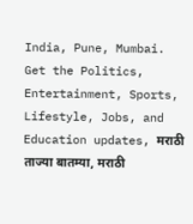India, Pune, Mumbai. Get the Politics, Entertainment, Sports, Lifestyle, Jobs, and Education updates, मराठी ताज्या बातम्या, मराठी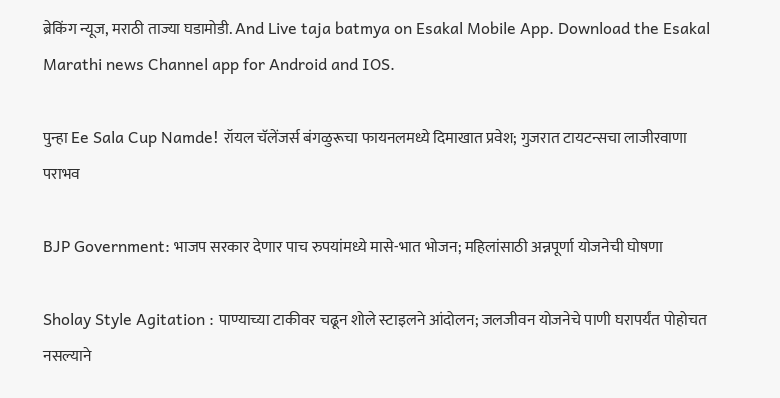ब्रेकिंग न्यूज, मराठी ताज्या घडामोडी. And Live taja batmya on Esakal Mobile App. Download the Esakal Marathi news Channel app for Android and IOS.

पुन्हा Ee Sala Cup Namde! रॉयल चॅलेंजर्स बंगळुरूचा फायनलमध्ये दिमाखात प्रवेश; गुजरात टायटन्सचा लाजीरवाणा पराभव

BJP Government: भाजप सरकार देणार पाच रुपयांमध्ये मासे-भात भोजन; महिलांसाठी अन्नपूर्णा योजनेची घोषणा

Sholay Style Agitation : पाण्याच्या टाकीवर चढून शोले स्टाइलने आंदोलन; जलजीवन योजनेचे पाणी घरापर्यंत पोहोचत नसल्याने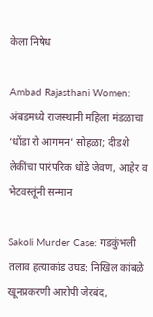केला निषेध

Ambad Rajasthani Women: अंबडमध्ये राजस्थानी महिला मंडळाचा ‘धोंडा रो आगमन’ सोहळा; दीडशे लेकींचा पारंपरिक धोंडे जेवण, आहेर व भेटवस्तूंनी सन्मान

Sakoli Murder Case: गडकुंभली तलाव हत्याकांड उघड: निखिल कांबळे खूनप्रकरणी आरोपी जेरबंद,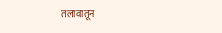तलावातून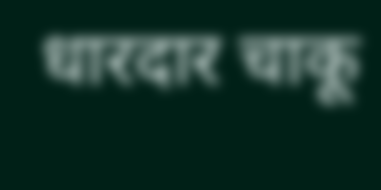धारदार चाकू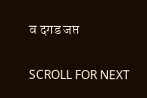व दगड जप्त

SCROLL FOR NEXT